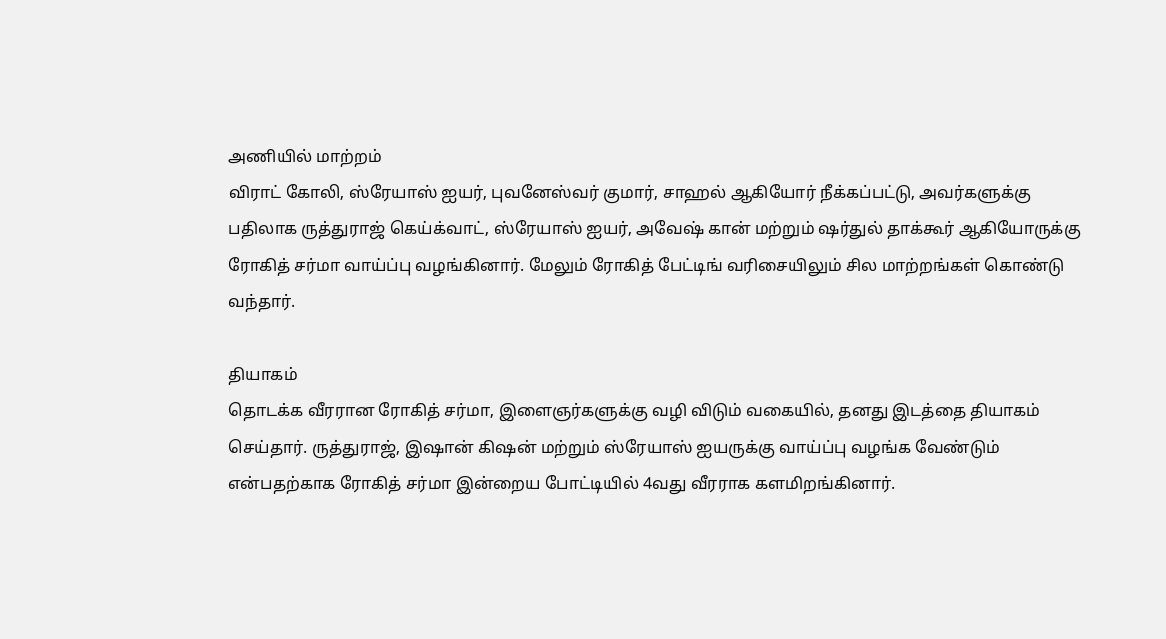அணியில் மாற்றம்
விராட் கோலி, ஸ்ரேயாஸ் ஐயர், புவனேஸ்வர் குமார், சாஹல் ஆகியோர் நீக்கப்பட்டு, அவர்களுக்கு பதிலாக ருத்துராஜ் கெய்க்வாட், ஸ்ரேயாஸ் ஐயர், அவேஷ் கான் மற்றும் ஷர்துல் தாக்கூர் ஆகியோருக்கு ரோகித் சர்மா வாய்ப்பு வழங்கினார். மேலும் ரோகித் பேட்டிங் வரிசையிலும் சில மாற்றங்கள் கொண்டு வந்தார்.

தியாகம்
தொடக்க வீரரான ரோகித் சர்மா, இளைஞர்களுக்கு வழி விடும் வகையில், தனது இடத்தை தியாகம் செய்தார். ருத்துராஜ், இஷான் கிஷன் மற்றும் ஸ்ரேயாஸ் ஐயருக்கு வாய்ப்பு வழங்க வேண்டும் என்பதற்காக ரோகித் சர்மா இன்றைய போட்டியில் 4வது வீரராக களமிறங்கினார்.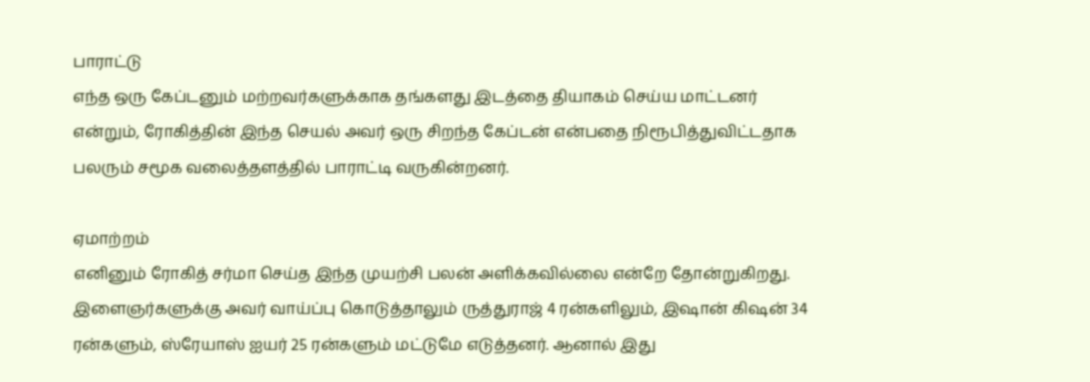பாராட்டு
எந்த ஒரு கேப்டனும் மற்றவர்களுக்காக தங்களது இடத்தை தியாகம் செய்ய மாட்டனர் என்றும், ரோகித்தின் இந்த செயல் அவர் ஒரு சிறந்த கேப்டன் என்பதை நிரூபித்துவிட்டதாக பலரும் சமூக வலைத்தளத்தில் பாராட்டி வருகின்றனர்.

ஏமாற்றம்
எனினும் ரோகித் சர்மா செய்த இந்த முயற்சி பலன் அளிக்கவில்லை என்றே தோன்றுகிறது. இளைஞர்களுக்கு அவர் வாய்ப்பு கொடுத்தாலும் ருத்துராஜ் 4 ரன்களிலும், இஷான் கிஷன் 34 ரன்களும், ஸ்ரேயாஸ் ஐயர் 25 ரன்களும் மட்டுமே எடுத்தனர். ஆனால் இது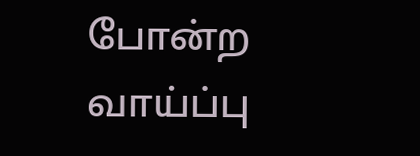போன்ற வாய்ப்பு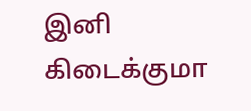இனி கிடைக்குமா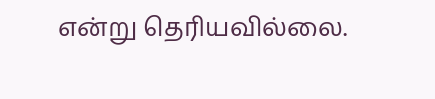என்று தெரியவில்லை.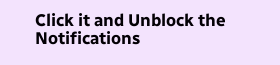Click it and Unblock the Notifications